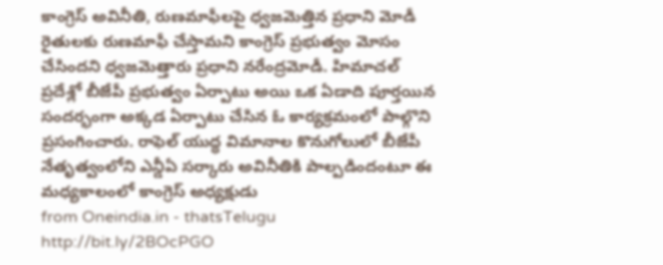కాంగ్రెస్ అవినీతి, రుణమాఫీలపై ధ్వజమెత్తిన ప్రధాని మోడీ
రైతులకు రుణమాఫీ చేస్తామని కాంగ్రెస్ ప్రభుత్వం మోసం చేసిందని ధ్వజమెత్తారు ప్రధాని నరేంద్రమోడీ. హిమాచల్ ప్రదేశ్లో బీజేపీ ప్రభుత్వం ఏర్పాటు అయి ఒక ఏడాది పూర్తయిన సందర్భంగా అక్కడ ఏర్పాటు చేసిన ఓ కార్యక్రమంలో పాల్గొని ప్రసంగించారు. రాఫెల్ యుద్ధ విమానాల కొనుగోలులో బీజేపీ నేతృత్వంలోని ఎన్డీఏ సర్కారు అవినీతికి పాల్పడిందంటూ ఈ మధ్యకాలంలో కాంగ్రెస్ అధ్యక్షుడు
from Oneindia.in - thatsTelugu http://bit.ly/2BOcPGO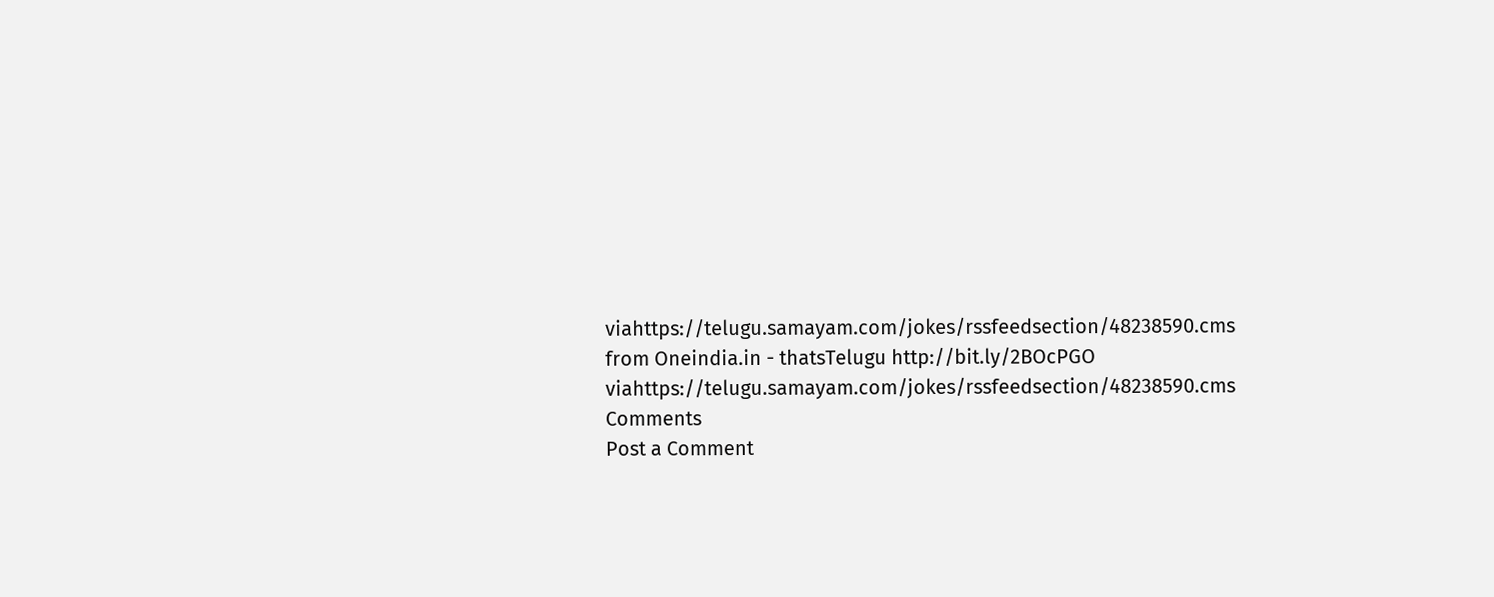viahttps://telugu.samayam.com/jokes/rssfeedsection/48238590.cms
from Oneindia.in - thatsTelugu http://bit.ly/2BOcPGO
viahttps://telugu.samayam.com/jokes/rssfeedsection/48238590.cms
Comments
Post a Comment